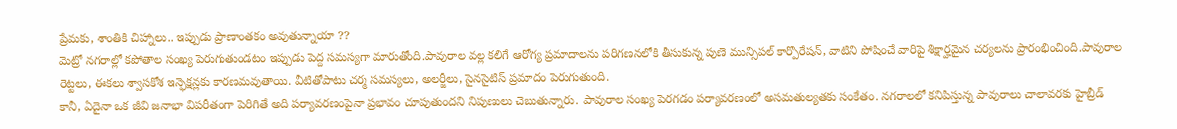ప్రేమకు, శాంతికి చిహ్నాలు.. ఇప్పుడు ప్రాణాంతకం అవుతున్నాయా ??
మెట్రో నగరాల్లో కపోతాల సంఖ్య పెరుగుతుండటం ఇప్పుడు పెద్ద సమస్యగా మారుతోంది.పావురాల వల్ల కలిగే ఆరోగ్య ప్రమాదాలను పరిగణనలోకి తీసుకున్న పుణె మున్సిపల్ కార్పొరేషన్, వాటిని పోషించే వారిపై శిక్షార్హమైన చర్యలను ప్రారంభించింది.పావురాల రెట్టలు, ఈకలు శ్వాసకోశ ఇన్ఫెక్షన్లకు కారణమవుతాయి. వీటితోపాటు చర్మ సమస్యలు, అలర్జీలు, సైనసైటిస్ ప్రమాదం పెరుగుతుంది.
కానీ, ఏదైనా ఒక జీవి జనాభా విపరీతంగా పెరిగితే అది పర్యావరణంపైనా ప్రభావం చూపుతుందని నిపుణులు చెబుతున్నారు. పావురాల సంఖ్య పెరగడం పర్యావరణంలో అసమతుల్యతకు సంకేతం. నగరాలలో కనిపిస్తున్న పావురాలు చాలావరకు హైబ్రీడ్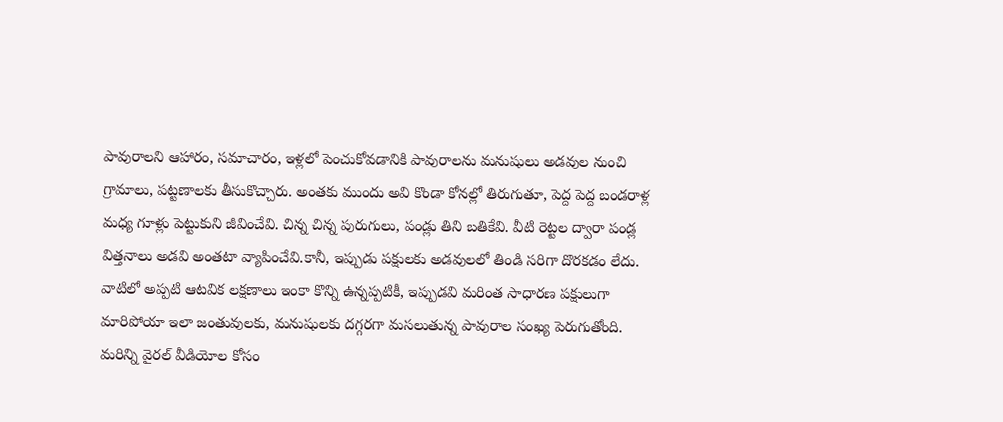పావురాలని ఆహారం, సమాచారం, ఇళ్లలో పెంచుకోవడానికి పావురాలను మనుషులు అడవుల నుంచి గ్రామాలు, పట్టణాలకు తీసుకొచ్చారు. అంతకు ముందు అవి కొండా కోనల్లో తిరుగుతూ, పెద్ద పెద్ద బండరాళ్ల మధ్య గూళ్లు పెట్టుకుని జీవించేవి. చిన్న చిన్న పురుగులు, పండ్లు తిని బతికేవి. వీటి రెట్టల ద్వారా పండ్ల విత్తనాలు అడవి అంతటా వ్యాపించేవి.కానీ, ఇప్పుడు పక్షులకు అడవులలో తిండి సరిగా దొరకడం లేదు. వాటిలో అప్పటి ఆటవిక లక్షణాలు ఇంకా కొన్ని ఉన్నప్పటికీ, ఇప్పుడవి మరింత సాధారణ పక్షులుగా మారిపోయా ఇలా జంతువులకు, మనుషులకు దగ్గరగా మసలుతున్న పావురాల సంఖ్య పెరుగుతోంది.
మరిన్ని వైరల్ వీడియోల కోసం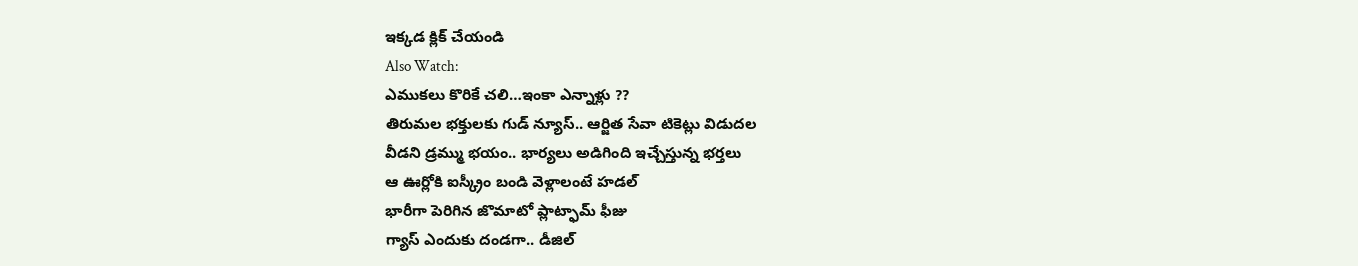ఇక్కడ క్లిక్ చేయండి
Also Watch:
ఎముకలు కొరికే చలి…ఇంకా ఎన్నాళ్లు ??
తిరుమల భక్తులకు గుడ్ న్యూస్.. ఆర్జిత సేవా టికెట్లు విడుదల
వీడని డ్రమ్ము భయం.. భార్యలు అడిగింది ఇచ్చేస్తున్న భర్తలు
ఆ ఊర్లోకి ఐస్క్రీం బండి వెళ్లాలంటే హడల్
భారీగా పెరిగిన జొమాటో ప్లాట్ఫామ్ ఫీజు
గ్యాస్ ఎందుకు దండగా.. డీజిల్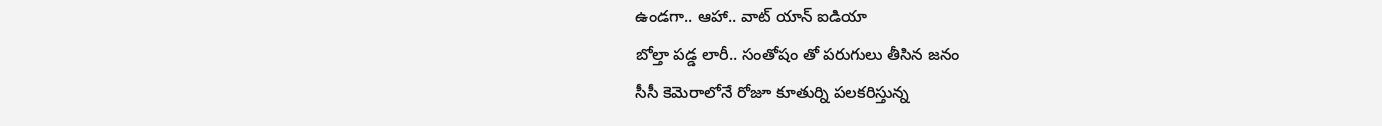ఉండగా.. ఆహా.. వాట్ యాన్ ఐడియా
బోల్తా పడ్డ లారీ.. సంతోషం తో పరుగులు తీసిన జనం
సీసీ కెమెరాలోనే రోజూ కూతుర్ని పలకరిస్తున్న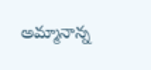అమ్మానాన్న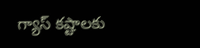గ్యాస్ కష్టాలకు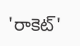'రాకెట్'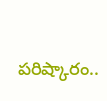పరిష్కారం..